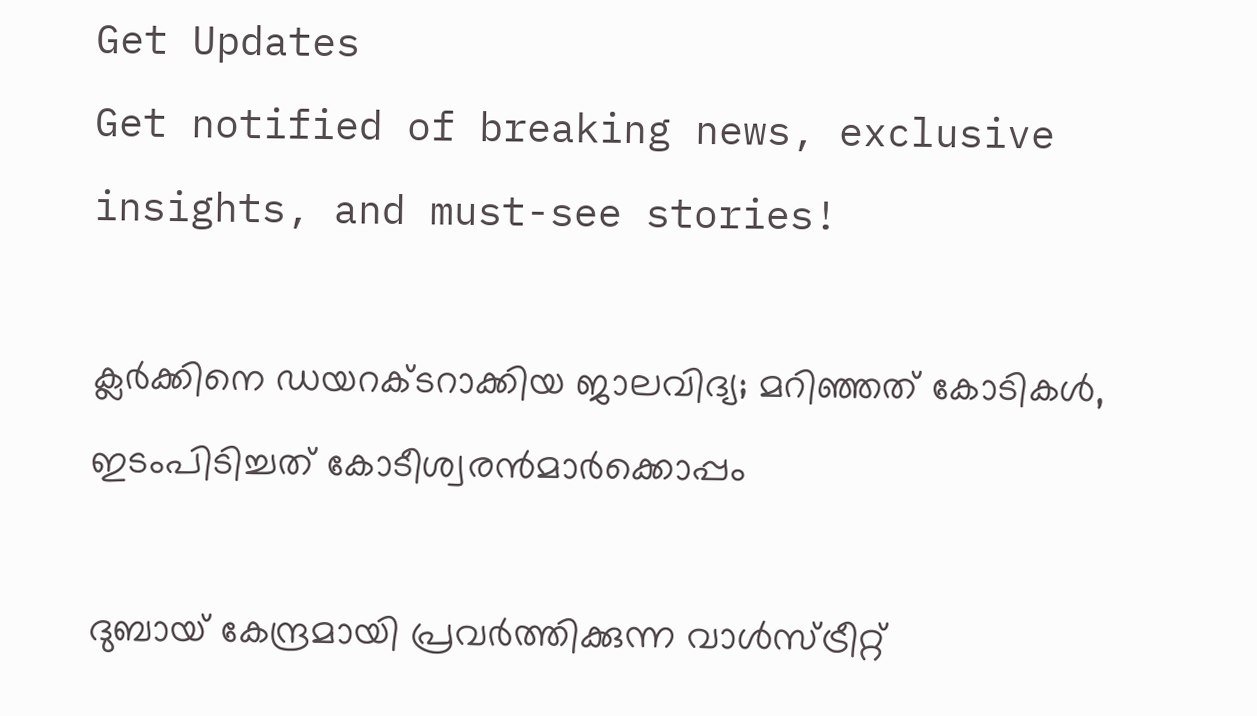Get Updates
Get notified of breaking news, exclusive insights, and must-see stories!

ക്ലര്‍ക്കിനെ ഡയറക്ടറാക്കിയ ജാലവിദ്യ; മറിഞ്ഞത് കോടികള്‍, ഇടംപിടിച്ചത് കോടീശ്വരന്‍മാര്‍ക്കൊപ്പം

ദുബായ് കേന്ദ്രമായി പ്രവര്‍ത്തിക്കുന്ന വാള്‍സ്ട്രീറ്റ്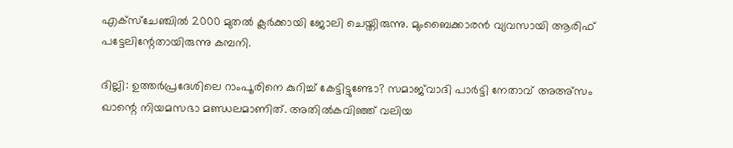എക്‌സ്‌ചേഞ്ചില്‍ 2000 മുതല്‍ ക്ലര്‍ക്കായി ജോലി ചെയ്തിരുന്നു. മുംബൈക്കാരന്‍ വ്യവസായി ആരിഫ് പട്ടേലിന്റേതായിരുന്നു കമ്പനി.

ദില്ലി: ഉത്തര്‍പ്രദേശിലെ റാംപൂരിനെ കുറിച്ച് കേട്ടിട്ടുണ്ടോ? സമാജ്‌വാദി പാര്‍ട്ടി നേതാവ് അഅ്‌സം ഖാന്റെ നിയമസഭാ മണ്ഡലമാണിത്. അതില്‍കവിഞ്ഞ് വലിയ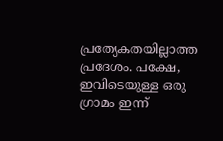പ്രത്യേകതയില്ലാത്ത പ്രദേശം. പക്ഷേ, ഇവിടെയുള്ള ഒരു ഗ്രാമം ഇന്ന്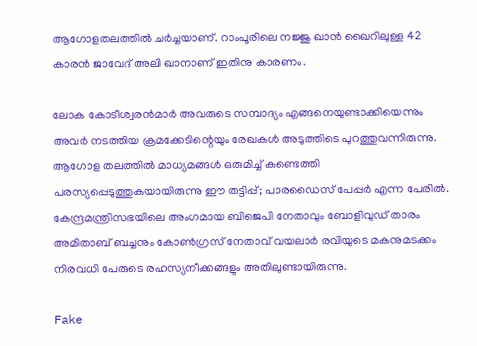ആഗോളതലത്തില്‍ ചര്‍ച്ചയാണ്. റാംപൂരിലെ നജ്ജു ഖാന്‍ ഖൈറിലുള്ള 42 കാരന്‍ ജാവേദ് അലി ഖാനാണ് ഇതിനു കാരണം.

ലോക കോടീശ്വരന്‍മാര്‍ അവരുടെ സമ്പാദ്യം എങ്ങനെയുണ്ടാക്കിയെന്നും അവര്‍ നടത്തിയ ക്രമക്കേടിന്റെയും രേഖകള്‍ അടുത്തിടെ പുറത്തുവന്നിരുന്നു. ആഗോള തലത്തില്‍ മാധ്യമങ്ങള്‍ ഒരുമിച്ച് കണ്ടെത്തി പരസ്യപ്പെടുത്തുകയായിരുന്നു ഈ തട്ടിപ്പ്; പാരഡൈസ് പേപ്പര്‍ എന്ന പേരില്‍. കേന്ദ്രമന്ത്രിസഭയിലെ അംഗമായ ബിജെപി നേതാവും ബോളിവുഡ് താരം അമിതാബ് ബച്ചനും കോണ്‍ഗ്രസ് നേതാവ് വയലാര്‍ രവിയുടെ മകനുമടക്കം നിരവധി പേരുടെ രഹസ്യനീക്കങ്ങളും അതിലുണ്ടായിരുന്നു.

Fake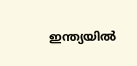ഇന്ത്യയില്‍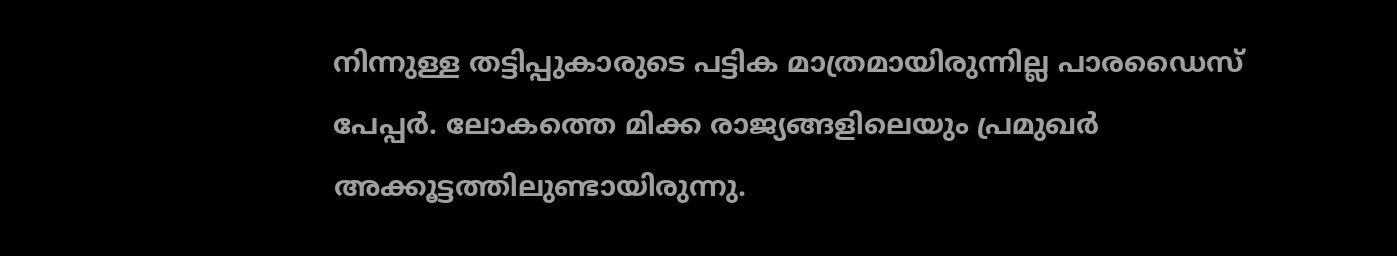നിന്നുള്ള തട്ടിപ്പുകാരുടെ പട്ടിക മാത്രമായിരുന്നില്ല പാരഡൈസ് പേപ്പര്‍. ലോകത്തെ മിക്ക രാജ്യങ്ങളിലെയും പ്രമുഖര്‍ അക്കൂട്ടത്തിലുണ്ടായിരുന്നു.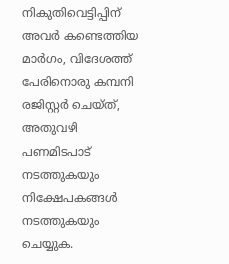നികുതിവെട്ടിപ്പിന് അവര്‍ കണ്ടെത്തിയ മാര്‍ഗം, വിദേശത്ത് പേരിനൊരു കമ്പനി രജിസ്റ്റര്‍ ചെയ്ത്, അതുവഴി പണമിടപാട് നടത്തുകയും നിക്ഷേപകങ്ങള്‍ നടത്തുകയും ചെയ്യുക.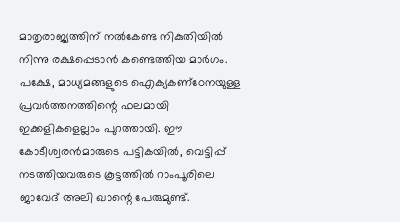മാതൃരാജ്യത്തിന് നല്‍കേണ്ട നികുതിയില്‍ നിന്നു രക്ഷപ്പെടാന്‍ കണ്ടെത്തിയ മാര്‍ഗം. പക്ഷേ, മാധ്യമങ്ങളുടെ ഐക്യകണ്‌ഠേനയുള്ള പ്രവര്‍ത്തനത്തിന്റെ ഫലമായി ഇക്കളികളെല്ലാം പുറത്തായി. ഈ കോടീശ്വരന്‍മാരുടെ പട്ടികയില്‍, വെട്ടിപ്പ് നടത്തിയവരുടെ കൂട്ടത്തില്‍ റാംപൂരിലെ ജാവേദ് അലി ഖാന്റെ പേരുമുണ്ട്.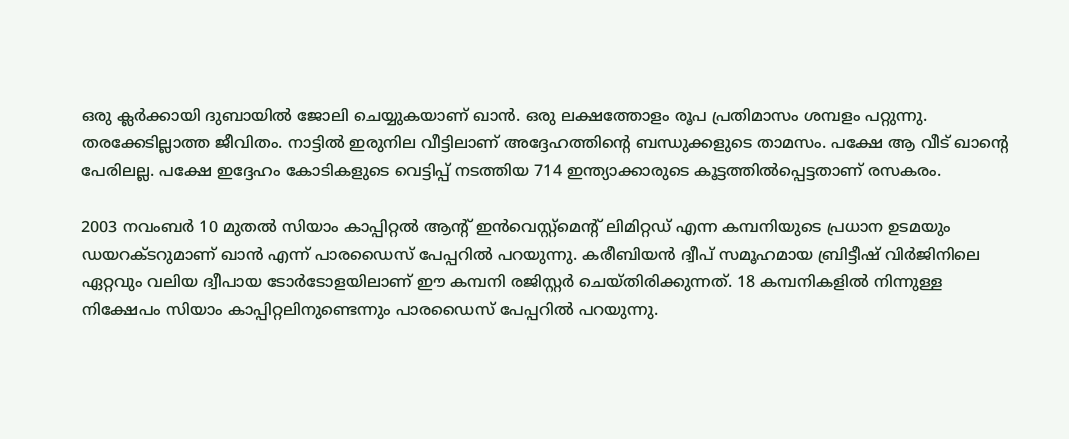ഒരു ക്ലര്‍ക്കായി ദുബായില്‍ ജോലി ചെയ്യുകയാണ് ഖാന്‍. ഒരു ലക്ഷത്തോളം രൂപ പ്രതിമാസം ശമ്പളം പറ്റുന്നു. തരക്കേടില്ലാത്ത ജീവിതം. നാട്ടില്‍ ഇരുനില വീട്ടിലാണ് അദ്ദേഹത്തിന്റെ ബന്ധുക്കളുടെ താമസം. പക്ഷേ ആ വീട് ഖാന്റെ പേരിലല്ല. പക്ഷേ ഇദ്ദേഹം കോടികളുടെ വെട്ടിപ്പ് നടത്തിയ 714 ഇന്ത്യാക്കാരുടെ കൂട്ടത്തില്‍പ്പെട്ടതാണ് രസകരം.

2003 നവംബര്‍ 10 മുതല്‍ സിയാം കാപ്പിറ്റല്‍ ആന്റ് ഇന്‍വെസ്റ്റ്‌മെന്റ് ലിമിറ്റഡ് എന്ന കമ്പനിയുടെ പ്രധാന ഉടമയും ഡയറക്ടറുമാണ് ഖാന്‍ എന്ന് പാരഡൈസ് പേപ്പറില്‍ പറയുന്നു. കരീബിയന്‍ ദ്വീപ് സമൂഹമായ ബ്രിട്ടീഷ് വിര്‍ജിനിലെ ഏറ്റവും വലിയ ദ്വീപായ ടോര്‍ടോളയിലാണ് ഈ കമ്പനി രജിസ്റ്റര്‍ ചെയ്തിരിക്കുന്നത്. 18 കമ്പനികളില്‍ നിന്നുള്ള നിക്ഷേപം സിയാം കാപ്പിറ്റലിനുണ്ടെന്നും പാരഡൈസ് പേപ്പറില്‍ പറയുന്നു.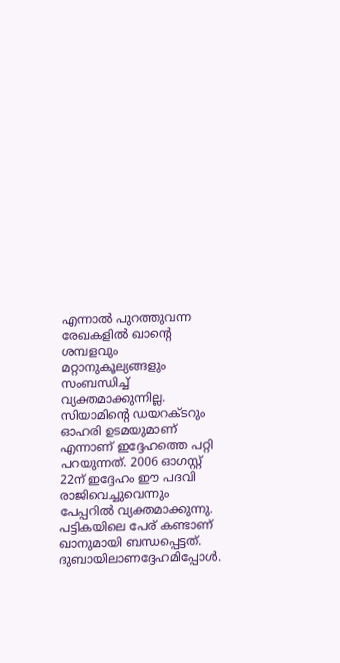എന്നാല്‍ പുറത്തുവന്ന രേഖകളില്‍ ഖാന്റെ ശമ്പളവും മറ്റാനുകൂല്യങ്ങളും സംബന്ധിച്ച് വ്യക്തമാക്കുന്നില്ല. സിയാമിന്റെ ഡയറക്ടറും ഓഹരി ഉടമയുമാണ് എന്നാണ് ഇദ്ദേഹത്തെ പറ്റി പറയുന്നത്. 2006 ഓഗസ്റ്റ് 22ന് ഇദ്ദേഹം ഈ പദവി രാജിവെച്ചുവെന്നും പേപ്പറില്‍ വ്യക്തമാക്കുന്നു. പട്ടികയിലെ പേര് കണ്ടാണ് ഖാനുമായി ബന്ധപ്പെട്ടത്. ദുബായിലാണദ്ദേഹമിപ്പോള്‍.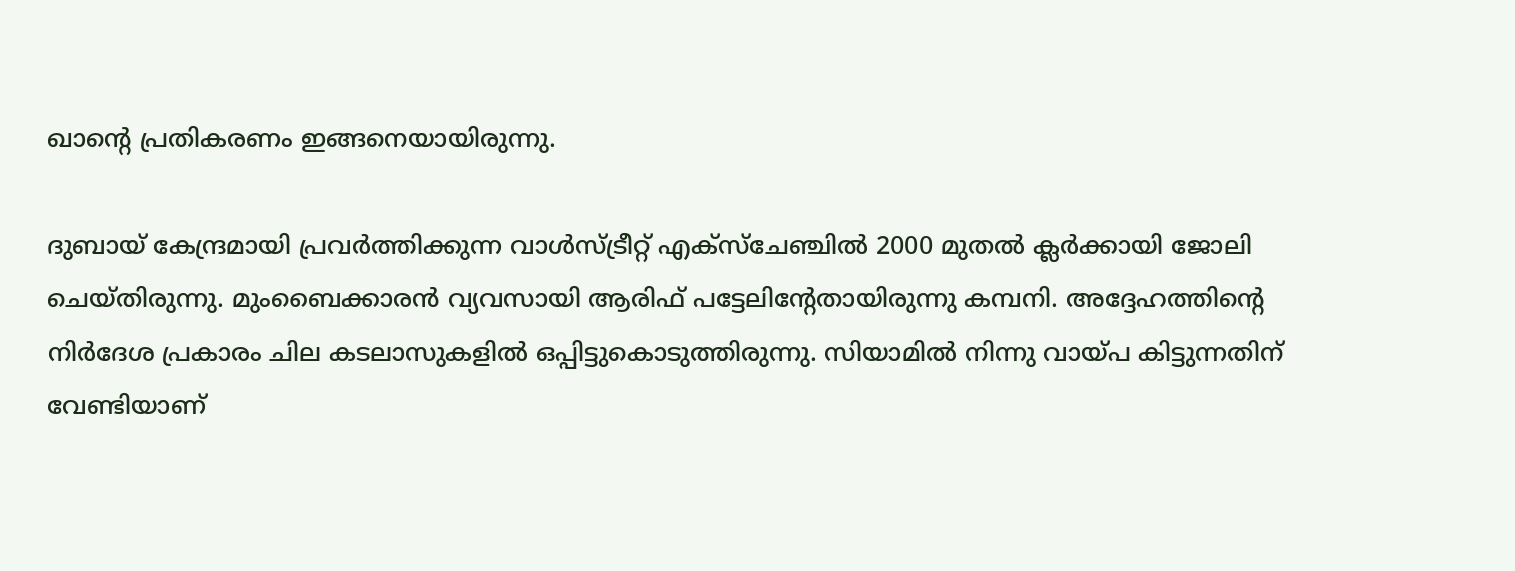ഖാന്റെ പ്രതികരണം ഇങ്ങനെയായിരുന്നു.

ദുബായ് കേന്ദ്രമായി പ്രവര്‍ത്തിക്കുന്ന വാള്‍സ്ട്രീറ്റ് എക്‌സ്‌ചേഞ്ചില്‍ 2000 മുതല്‍ ക്ലര്‍ക്കായി ജോലി ചെയ്തിരുന്നു. മുംബൈക്കാരന്‍ വ്യവസായി ആരിഫ് പട്ടേലിന്റേതായിരുന്നു കമ്പനി. അദ്ദേഹത്തിന്റെ നിര്‍ദേശ പ്രകാരം ചില കടലാസുകളില്‍ ഒപ്പിട്ടുകൊടുത്തിരുന്നു. സിയാമില്‍ നിന്നു വായ്പ കിട്ടുന്നതിന് വേണ്ടിയാണ്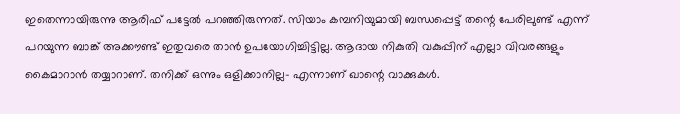ഇതെന്നായിരുന്നു ആരിഫ് പട്ടേല്‍ പറഞ്ഞിരുന്നത്. സിയാം കമ്പനിയുമായി ബന്ധപ്പെട്ട് തന്റെ പേരിലുണ്ട് എന്ന് പറയുന്ന ബാങ്ക് അക്കൗണ്ട് ഇതുവരെ താന്‍ ഉപയോഗിച്ചിട്ടില്ല. ആദായ നികുതി വകുപ്പിന് എല്ലാ വിവരങ്ങളും കൈമാറാന്‍ തയ്യാറാണ്. തനിക്ക് ഒന്നും ഒളിക്കാനില്ല- എന്നാണ് ഖാന്റെ വാക്കുകള്‍.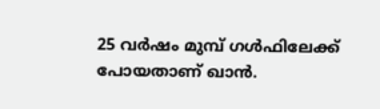25 വര്‍ഷം മുമ്പ് ഗള്‍ഫിലേക്ക് പോയതാണ് ഖാന്‍.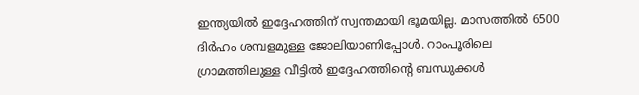ഇന്ത്യയില്‍ ഇദ്ദേഹത്തിന് സ്വന്തമായി ഭൂമയില്ല. മാസത്തില്‍ 6500 ദിര്‍ഹം ശമ്പളമുള്ള ജോലിയാണിപ്പോള്‍. റാംപൂരിലെ ഗ്രാമത്തിലുള്ള വീട്ടില്‍ ഇദ്ദേഹത്തിന്റെ ബന്ധുക്കള്‍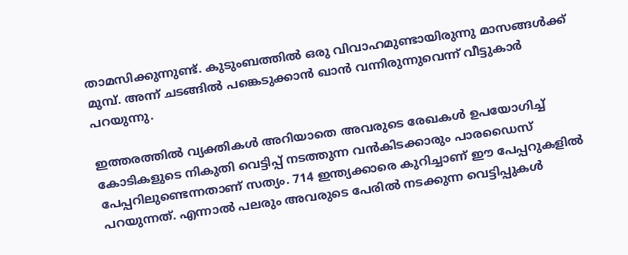താമസിക്കുന്നുണ്ട്. കുടുംബത്തില്‍ ഒരു വിവാഹമുണ്ടായിരുന്നു മാസങ്ങള്‍ക്ക് മുമ്പ്. അന്ന് ചടങ്ങില്‍ പങ്കെടുക്കാന്‍ ഖാന്‍ വന്നിരുന്നുവെന്ന് വീട്ടുകാര്‍ പറയുന്നു.

ഇത്തരത്തില്‍ വ്യക്തികള്‍ അറിയാതെ അവരുടെ രേഖകള്‍ ഉപയോഗിച്ച് കോടികളുടെ നികുതി വെട്ടിപ്പ് നടത്തുന്ന വന്‍കിടക്കാരും പാരഡൈസ് പേപ്പറിലുണ്ടെന്നതാണ് സത്യം. 714 ഇന്ത്യക്കാരെ കുറിച്ചാണ് ഈ പേപ്പറുകളില്‍ പറയുന്നത്. എന്നാല്‍ പലരും അവരുടെ പേരില്‍ നടക്കുന്ന വെട്ടിപ്പുകള്‍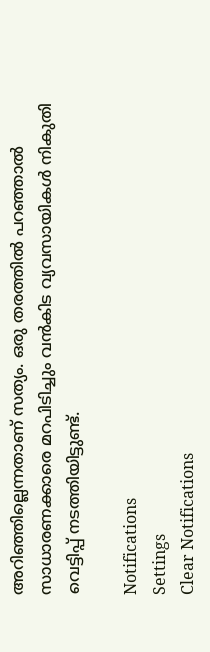അറിഞ്ഞില്ലെന്നതാണ് സത്യം. ഒരു തരത്തില്‍ പറഞ്ഞാല്‍ സാധാരണക്കാരെ മറപിടിച്ചും വന്‍കിട വ്യവസായികള്‍ നികുതി വെട്ടിപ്പ് നടത്തിയിട്ടുണ്ട്.

Notifications
Settings
Clear Notifications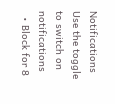Notifications
Use the toggle to switch on notifications
  • Block for 8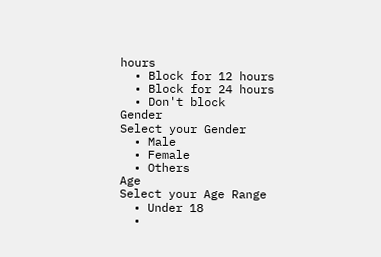hours
  • Block for 12 hours
  • Block for 24 hours
  • Don't block
Gender
Select your Gender
  • Male
  • Female
  • Others
Age
Select your Age Range
  • Under 18
  •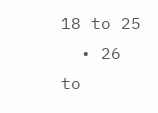18 to 25
  • 26 to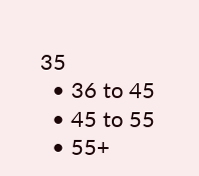35
  • 36 to 45
  • 45 to 55
  • 55+